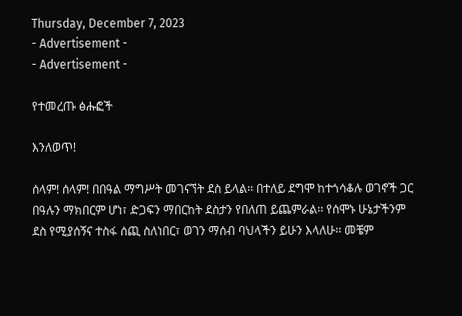Thursday, December 7, 2023
- Advertisement -
- Advertisement -

የተመረጡ ፅሑፎች

እንለወጥ!

ሰላም! ሰላም! በበዓል ማግሥት መገናኘት ደስ ይላል፡፡ በተለይ ደግሞ ከተጎሳቆሉ ወገኖች ጋር በዓሉን ማክበርም ሆነ፣ ድጋፍን ማበርከት ደስታን የበለጠ ይጨምራል፡፡ የሰሞኑ ሁኔታችንም ደስ የሚያሰኝና ተስፋ ሰጪ ስለነበር፣ ወገን ማሰብ ባህላችን ይሁን እላለሁ፡፡ መቼም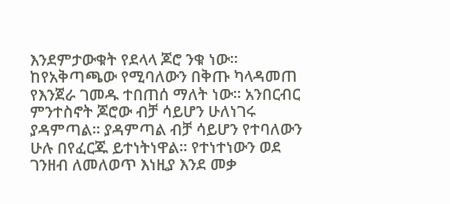እንደምታውቁት የደላላ ጆሮ ንቁ ነው፡፡ ከየአቅጣጫው የሚባለውን በቅጡ ካላዳመጠ የእንጀራ ገመዱ ተበጠሰ ማለት ነው፡፡ አንበርብር ምንተስኖት ጆሮው ብቻ ሳይሆን ሁለነገሩ ያዳምጣል፡፡ ያዳምጣል ብቻ ሳይሆን የተባለውን ሁሉ በየፈርጁ ይተነትነዋል፡፡ የተነተነውን ወደ ገንዘብ ለመለወጥ እነዚያ እንደ መቃ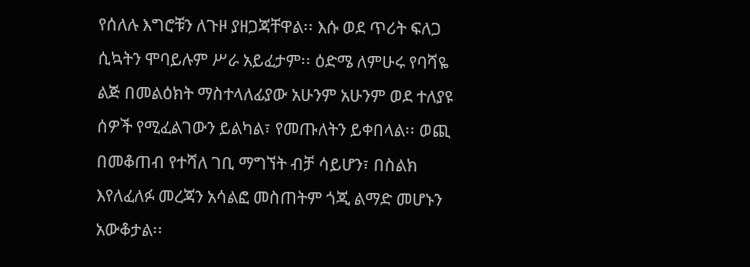የሰለሉ እግሮቹን ለጉዞ ያዘጋጃቸዋል፡፡ እሱ ወደ ጥሪት ፍለጋ ሲኳትን ሞባይሉም ሥራ አይፈታም፡፡ ዕድሜ ለምሁሩ የባሻዬ ልጅ በመልዕክት ማስተላለፊያው አሁንም አሁንም ወደ ተለያዩ ሰዎች የሚፈልገውን ይልካል፣ የመጡለትን ይቀበላል፡፡ ወጪ በመቆጠብ የተሻለ ገቢ ማግኘት ብቻ ሳይሆን፣ በስልክ እየለፈለፉ መረጃን አሳልፎ መስጠትም ጎጂ ልማድ መሆኑን አውቆታል፡፡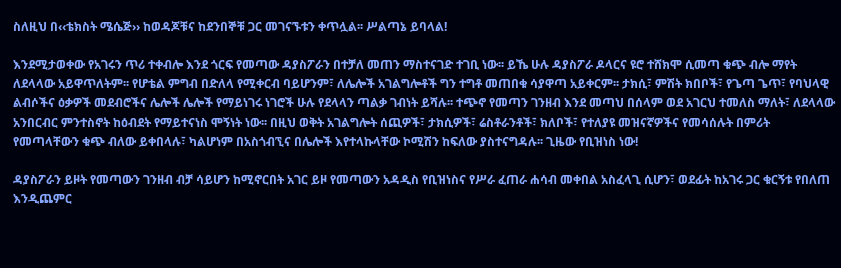ስለዚህ በ‹‹ቴክስት ሜሴጅ›› ከወዳጆቹና ከደንበኞቹ ጋር መገናኙቱን ቀጥሏል፡፡ ሥልጣኔ ይባላል!

እንደሚታወቀው የአገሩን ጥሪ ተቀብሎ እንደ ጎርፍ የመጣው ዳያስፖራን በተቻለ መጠን ማስተናገድ ተገቢ ነው፡፡ ይኼ ሁሉ ዳያስፖራ ዶላርና ዩሮ ተሸክሞ ሲመጣ ቁጭ ብሎ ማየት ለደላላው አይዋጥለትም፡፡ የሆቴል ምግብ በድለላ የሚቀርብ ባይሆንም፣ ለሌሎች አገልግሎቶች ግን ተግቶ መጠበቁ ሳያዋጣ አይቀርም፡፡ ታክሲ፣ ምሽት ክበቦች፣ የጌጣ ጌጥ፣ የባህላዊ ልብሶችና ዕቃዎች መደብሮችና ሌሎች ሌሎች የማይነገሩ ነገሮች ሁሉ የደላላን ጣልቃ ገብነት ይሻሉ፡፡ ተጭኖ የመጣን ገንዘብ እንደ መጣህ በሰላም ወደ አገርህ ተመለስ ማለት፣ ለደላላው አንበርብር ምንተስኖት ከዕብደት የማይተናነስ ሞኝነት ነው፡፡ በዚህ ወቅት አገልግሎት ሰጪዎች፣ ታክሲዎች፣ ሬስቶራንቶች፣ ክለቦች፣ የተለያዩ መዝናኛዎችና የመሳሰሉት በምሪት የመጣላቸውን ቁጭ ብለው ይቀበላሉ፣ ካልሆነም በአስጎብኚና በሌሎች እየተላኩላቸው ኮሚሽን ከፍለው ያስተናግዳሉ፡፡ ጊዜው የቢዝነስ ነው!

ዳያስፖራን ይዞት የመጣውን ገንዘብ ብቻ ሳይሆን ከሚኖርበት አገር ይዞ የመጣውን አዳዲስ የቢዝነስና የሥራ ፈጠራ ሐሳብ መቀበል አስፈላጊ ሲሆን፣ ወደፊት ከአገሩ ጋር ቁርኝቱ የበለጠ እንዲጨምር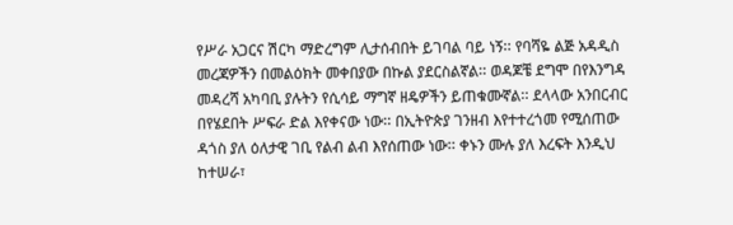የሥራ አጋርና ሽርካ ማድረግም ሊታሰብበት ይገባል ባይ ነኝ፡፡ የባሻዬ ልጅ አዳዲስ መረጃዎችን በመልዕክት መቀበያው በኩል ያደርስልኛል፡፡ ወዳጆቼ ደግሞ በየእንግዳ መዳረሻ አካባቢ ያሉትን የሲሳይ ማግኛ ዘዴዎችን ይጠቁሙኛል፡፡ ደላላው አንበርብር በየሄደበት ሥፍራ ድል እየቀናው ነው፡፡ በኢትዮጵያ ገንዘብ እየተተረጎመ የሚሰጠው ዳጎስ ያለ ዕለታዊ ገቢ የልብ ልብ እየሰጠው ነው፡፡ ቀኑን ሙሉ ያለ እረፍት እንዲህ ከተሠራ፣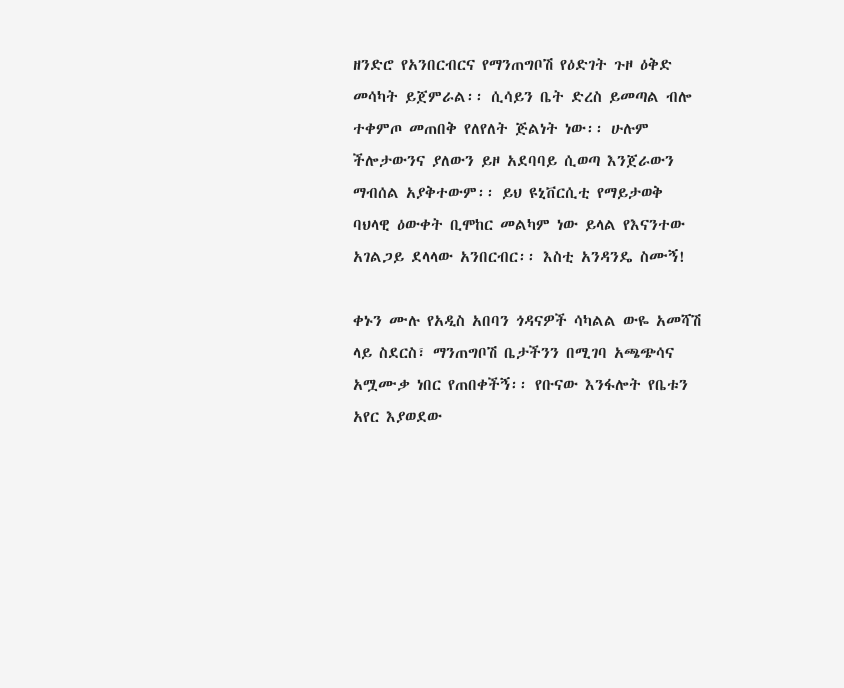ዘንድሮ የአንበርብርና የማንጠግቦሽ የዕድገት ጉዞ ዕቅድ መሳካት ይጀምራል፡፡ ሲሳይን ቤት ድረስ ይመጣል ብሎ ተቀምጦ መጠበቅ የለየለት ጅልነት ነው፡፡ ሁሉም ችሎታውንና ያለውን ይዞ አደባባይ ሲወጣ እንጀራውን ማብሰል አያቅተውም፡፡ ይህ ዩኒቨርሲቲ የማይታወቅ ባህላዊ ዕውቀት ቢሞከር መልካም ነው ይላል የእናንተው አገልጋይ ደላላው አንበርብር፡፡ እስቲ አንዳንዴ ስሙኝ!

ቀኑን ሙሉ የአዲስ አበባን ጎዳናዎች ሳካልል ውዬ አመሻሽ ላይ ስደርስ፣ ማንጠግቦሽ ቤታችንን በሚገባ አጫጭሳና አሟሙቃ ነበር የጠበቀችኝ፡፡ የቡናው እንፋሎት የቤቱን አየር እያወደው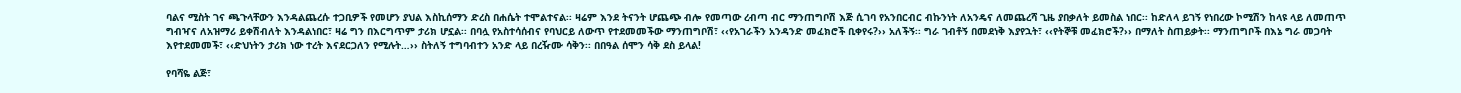ባልና ሚስት ገና ጫጉላቸውን እንዳልጨረሱ ተጋቢዎች የመሆን ያህል እስኪሰማን ድረስ በሐሴት ተሞልተናል፡፡ ዛሬም እንደ ትናንት ሆጨጭ ብሎ የመጣው ረብጣ ብር ማንጠግቦሽ እጅ ሲገባ የአንበርብር ብኩንነት ለአንዴና ለመጨረሻ ጊዜ ያበቃለት ይመስል ነበር፡፡ ከድለላ ይገኝ የነበረው ኮሚሽን ከላዩ ላይ ለመጠጥ ግብዣና ለአዝማሪ ይቀሽብለት እንዳልነበር፣ ዛሬ ግን በእርግጥም ታሪክ ሆኗል፡፡ በባሏ የአስተሳሰብና የባህርይ ለውጥ የተደመመችው ማንጠግቦሽ፣ ‹‹የአገራችን አንዳንድ መፈክሮች ቢቀየሩ?›› አለችኝ፡፡ ግራ ገብቶኝ በመደነቅ እያየኋት፣ ‹‹የትኞቹ መፈክሮች?›› በማለት ስጠይቃት፡፡ ማንጠግቦች በእኔ ግራ መጋባት እየተደመመች፣ ‹‹ድህነትን ታሪክ ነው ተረት እናደርጋለን የሚሉት…›› ስትለኝ ተግባብተን አንድ ላይ በረዥሙ ሳቅን፡፡ በበዓል ሰሞን ሳቅ ደስ ይላል!

የባሻዬ ልጅ፣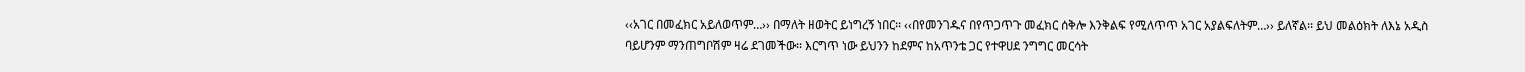‹‹አገር በመፈክር አይለወጥም…›› በማለት ዘወትር ይነግረኝ ነበር፡፡ ‹‹በየመንገዱና በየጥጋጥጉ መፈክር ሰቅሎ እንቅልፍ የሚለጥጥ አገር አያልፍለትም…›› ይለኛል፡፡ ይህ መልዕክት ለእኔ አዲስ ባይሆንም ማንጠግቦሽም ዛሬ ደገመችው፡፡ እርግጥ ነው ይህንን ከደምና ከአጥንቴ ጋር የተዋሀደ ንግግር መርሳት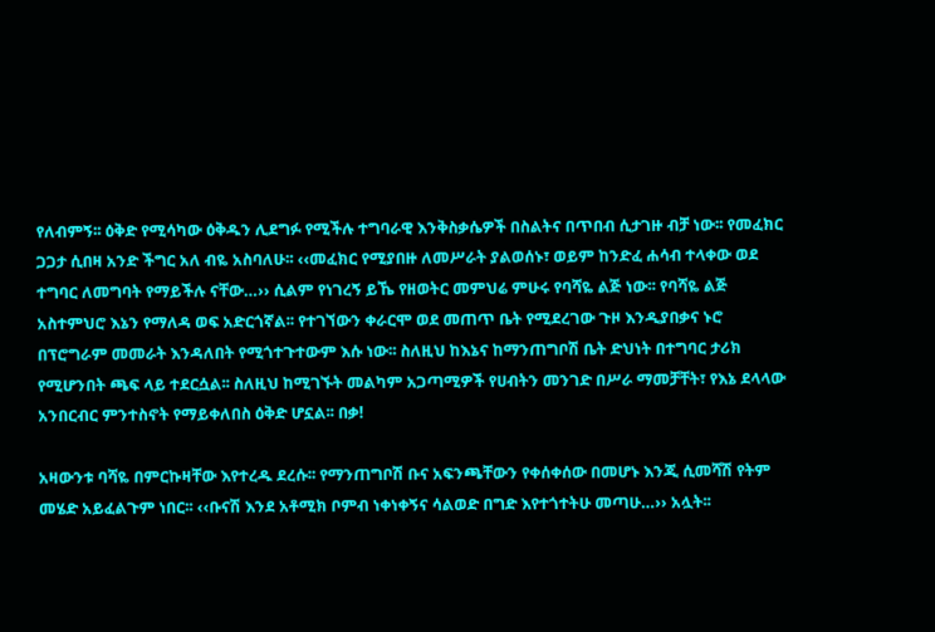የለብምኝ፡፡ ዕቅድ የሚሳካው ዕቅዱን ሊደግፉ የሚችሉ ተግባራዊ እንቅስቃሴዎች በስልትና በጥበብ ሲታገዙ ብቻ ነው፡፡ የመፈክር ጋጋታ ሲበዛ አንድ ችግር አለ ብዬ አስባለሁ፡፡ ‹‹መፈክር የሚያበዙ ለመሥራት ያልወሰኑ፣ ወይም ከንድፈ ሐሳብ ተላቀው ወደ ተግባር ለመግባት የማይችሉ ናቸው…›› ሲልም የነገረኝ ይኼ የዘወትር መምህሬ ምሁሩ የባሻዬ ልጅ ነው፡፡ የባሻዬ ልጅ አስተምህሮ እኔን የማለዳ ወፍ አድርጎኛል፡፡ የተገኘውን ቀራርሞ ወደ መጠጥ ቤት የሚደረገው ጉዞ እንዲያበቃና ኑሮ በፕሮግራም መመራት እንዳለበት የሚጎተጉተውም እሱ ነው፡፡ ስለዚህ ከእኔና ከማንጠግቦሽ ቤት ድህነት በተግባር ታሪክ የሚሆንበት ጫፍ ላይ ተደርሷል፡፡ ስለዚህ ከሚገኙት መልካም አጋጣሚዎች የሀብትን መንገድ በሥራ ማመቻቸት፣ የእኔ ደላላው አንበርብር ምንተስኖት የማይቀለበስ ዕቅድ ሆኗል፡፡ በቃ!

አዛውንቱ ባሻዬ በምርኩዛቸው እየተረዱ ደረሱ፡፡ የማንጠግቦሽ ቡና አፍንጫቸውን የቀሰቀሰው በመሆኑ እንጂ ሲመሻሽ የትም መሄድ አይፈልጉም ነበር፡፡ ‹‹ቡናሽ እንደ አቶሚክ ቦምብ ነቀነቀኝና ሳልወድ በግድ እየተጎተትሁ መጣሁ…›› አሏት፡፡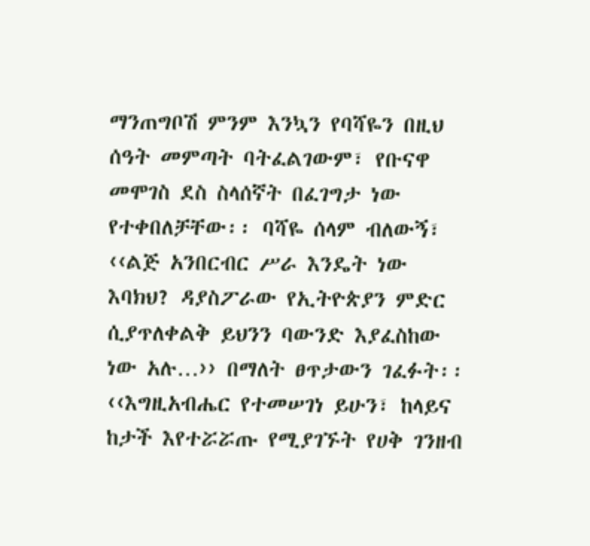ማንጠግቦሽ ምንም እንኳን የባሻዬን በዚህ ሰዓት መምጣት ባትፈልገውም፣ የቡናዋ መሞገስ ደስ ስላሰኛት በፈገግታ ነው የተቀበለቻቸው፡፡ ባሻዬ ሰላም ብለውኝ፣ ‹‹ልጅ አንበርብር ሥራ እንዴት ነው እባክህ? ዳያስፖራው የኢትዮጵያን ምድር ሲያጥለቀልቅ ይህንን ባውንድ እያፈስከው ነው አሉ…›› በማለት ፀጥታውን ገፈፉት፡፡ ‹‹እግዚአብሔር የተመሠገነ ይሁን፣ ከላይና ከታች እየተሯሯጡ የሚያገኙት የሀቅ ገንዘብ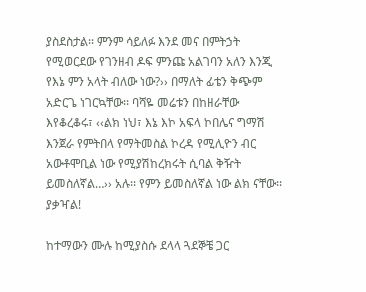ያስደስታል፡፡ ምንም ሳይለፉ እንደ መና በምትኃት የሚወርደው የገንዘብ ዶፍ ምንጩ አልገባን አለን እንጂ የእኔ ምን አላት ብለው ነው?›› በማለት ፊቴን ቅጭም አድርጌ ነገርኳቸው፡፡ ባሻዬ መሬቱን በከዘራቸው እየቆረቆሩ፣ ‹‹ልክ ነህ፣ እኔ እኮ አፍላ ኮበሌና ግማሽ እንጀራ የምትበላ የማትመስል ኮረዳ የሚሊዮን ብር አውቶሞቢል ነው የሚያሽከረክሩት ሲባል ቅዥት ይመስለኛል…›› አሉ፡፡ የምን ይመስለኛል ነው ልክ ናቸው፡፡ ያቃዣል!

ከተማውን ሙሉ ከሚያስሱ ደላላ ጓደኞቼ ጋር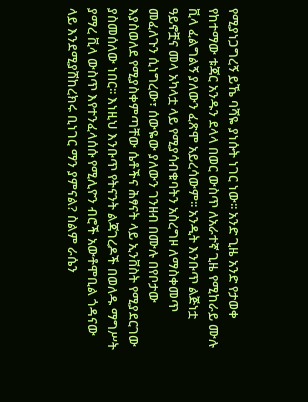የሚያነጋግረኝ ይኼ ባሻዬ ያነሱት ነገር ነው፡፡ አንድ ጊዜ አንድ የታወቀ የከተማው ቱጃር አንዱን ደላላ በወር ውስጥ ለአራተኛ ጊዜ የሚከራይ ሙሉ ቪላ ፈልግልኝ ያለውን ፈጽሞ አይረሳውም፡፡ አንዲት እንቡጥ ልጅነቷ ዓይኖቿና መላ አካላቷ ላይ የሚያሳብቁባትን አስረግዞ ለማስቀመጥ መፈለጉን ሲነግረው፣ ሰውዬው ያለውን ገንዘብ በሙሉ በየቦታው እያስወለደ የሚያስቀምጣቸው ሴቶችና ሕፃናት ላይ ኢንቨስት የሚያደርገው ያስመሰለው ነበር፡፡ እነዚህ እንቡጥ የትናንት ልጃገረዶች በወለዱ ማግሥት ያማረ ቪላ ውስጥ እየተንፈላሰሱ የሚሊዮን ብሮች አውቶሞቢል ጎዳናው ላይ እንደሚያሽከረክሩ ቢነገር ማን ያምናል? ስልም ራሴን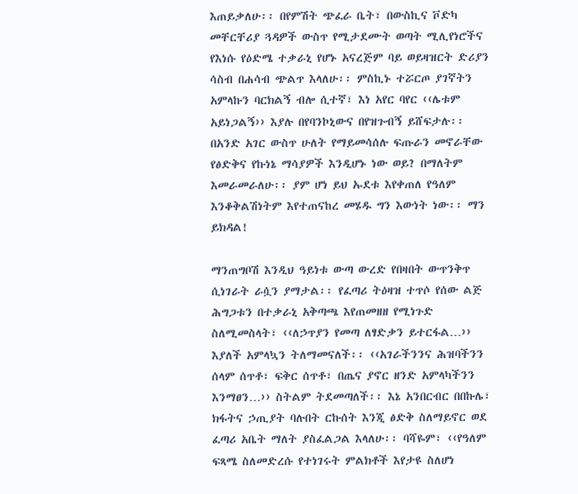እጠይቃለሁ፡፡ በየምሽት ጭፈራ ቤት፣ በውስኪና ቮድካ መቸርቸሪያ ጓዳዎች ውስጥ የሚታደሙት ወጣት ሚሊየነሮችና የእነሱ የዕድሜ ተቃራኒ የሆኑ አናረጅም ባይ ወይዛዝርት ድሪያን ሳስብ በሐሳብ ጭልጥ እላለሁ፡፡ ምስኪኑ ተሯርጦ ያገኛትን አምላኩን ባርክልኝ ብሎ ሲተኛ፣ እነ አየር ባየር ‹‹ሌቱም አይነጋልኝ›› እያሉ በየባንኮኒውና በየዝጉብኝ ይሸፍታሉ፡፡ በአንድ አገር ውስጥ ሁለት የማይመሳሰሉ ፍጡራን መኖራቸው የፅድቅና የኩነኔ ማሳያዎች እንዲሆኑ ነው ወይ? በማለትም እመራመራለሁ፡፡ ያም ሆነ ይህ ኡደቱ እየቀጠለ የዓለም እንቆቅልሽነትም እየተጠናከረ መሄዱ ግን እውነት ነው፡፡ ማን ይክዳል!

ማንጠግቦሽ እንዲህ ዓይነቱ ውጣ ውረድ የበዛበት ውጥንቅጥ ሲነገራት ራሷን ያማታል፡፡ የፈጣሪ ትዕዛዝ ተጥሶ የሰው ልጅ ሕግጋቱን በተቃራኒ አቅጣጫ እየጠመዘዘ የሚነጉድ ስለሚመስላት፣ ‹‹ለኃጥያን የመጣ ለፃድቃን ይተርፋል…›› እያለች አምላኳን ትለማመናለች፡፡ ‹‹አገራችንንና ሕዝባችንን ሰላም ሰጥቶ፣ ፍቅር ሰጥቶ፣ በጤና ያኖር ዘንድ አምላካችንን እንማፀን…›› ስትልም ትደመጣለች፡፡ እኔ አንበርብር በበኩሌ፣ ክፋትና ኃጢያት ባሉበት ርኩሰት እንጂ ፅድቅ ስለማይኖር ወደ ፈጣሪ አቤት ማለት ያስፈልጋል እላለሁ፡፡ ባሻዬም፣ ‹‹የዓለም ፍጻሜ ስለመድረሱ የተነገሩት ምልክቶች እየታዩ ስለሆነ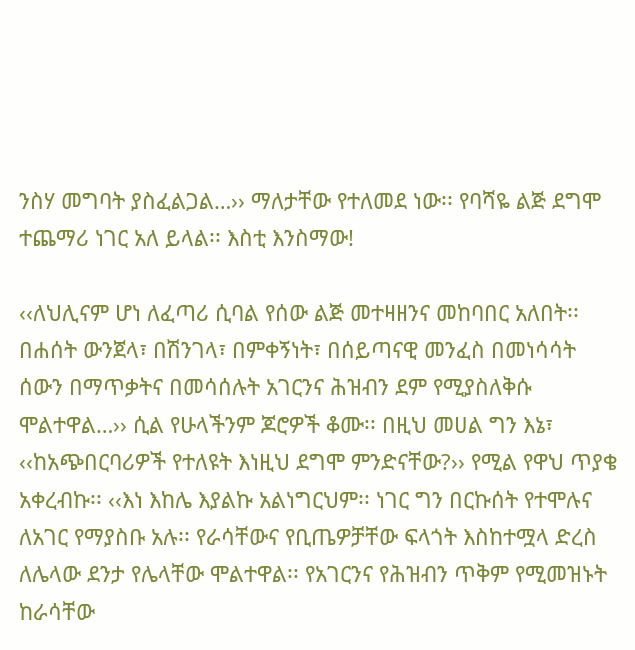ንስሃ መግባት ያስፈልጋል…›› ማለታቸው የተለመደ ነው፡፡ የባሻዬ ልጅ ደግሞ ተጨማሪ ነገር አለ ይላል፡፡ እስቲ እንስማው!

‹‹ለህሊናም ሆነ ለፈጣሪ ሲባል የሰው ልጅ መተዛዘንና መከባበር አለበት፡፡ በሐሰት ውንጀላ፣ በሽንገላ፣ በምቀኝነት፣ በሰይጣናዊ መንፈስ በመነሳሳት ሰውን በማጥቃትና በመሳሰሉት አገርንና ሕዝብን ደም የሚያስለቅሱ ሞልተዋል…›› ሲል የሁላችንም ጆሮዎች ቆሙ፡፡ በዚህ መሀል ግን እኔ፣ ‹‹ከአጭበርባሪዎች የተለዩት እነዚህ ደግሞ ምንድናቸው?›› የሚል የዋህ ጥያቄ አቀረብኩ፡፡ ‹‹እነ እከሌ እያልኩ አልነግርህም፡፡ ነገር ግን በርኩሰት የተሞሉና ለአገር የማያስቡ አሉ፡፡ የራሳቸውና የቢጤዎቻቸው ፍላጎት እስከተሟላ ድረስ ለሌላው ደንታ የሌላቸው ሞልተዋል፡፡ የአገርንና የሕዝብን ጥቅም የሚመዝኑት ከራሳቸው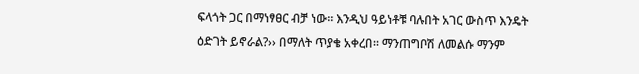ፍላጎት ጋር በማነፃፀር ብቻ ነው፡፡ እንዲህ ዓይነቶቹ ባሉበት አገር ውስጥ እንዴት ዕድገት ይኖራል?›› በማለት ጥያቄ አቀረበ፡፡ ማንጠግቦሽ ለመልሱ ማንም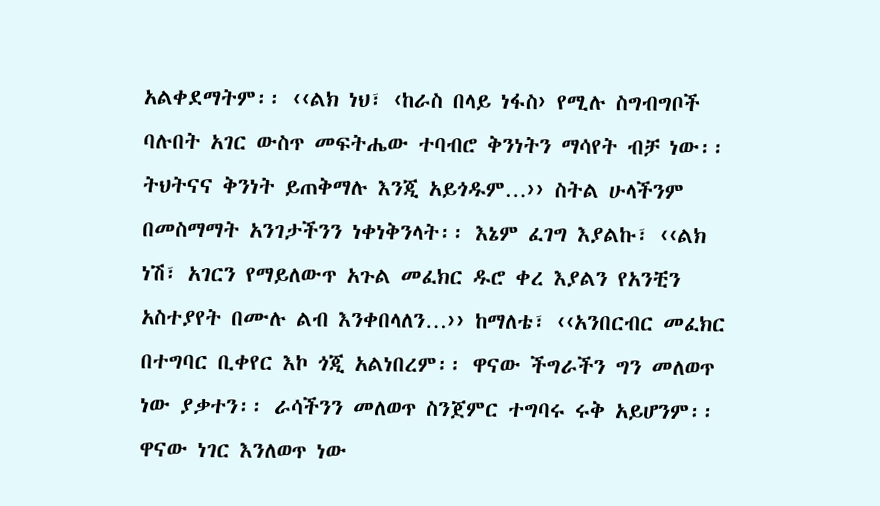አልቀደማትም፡፡ ‹‹ልክ ነህ፣ ‹ከራስ በላይ ነፋስ› የሚሉ ስግብግቦች ባሉበት አገር ውስጥ መፍትሔው ተባብሮ ቅንነትን ማሳየት ብቻ ነው፡፡ ትህትናና ቅንነት ይጠቅማሉ እንጂ አይጎዱም…›› ስትል ሁላችንም በመስማማት አንገታችንን ነቀነቅንላት፡፡ እኔም ፈገግ እያልኩ፣ ‹‹ልክ ነሽ፣ አገርን የማይለውጥ አጉል መፈክር ዱሮ ቀረ እያልን የአንቺን አስተያየት በሙሉ ልብ እንቀበላለን…›› ከማለቴ፣ ‹‹አንበርብር መፈክር በተግባር ቢቀየር እኮ ጎጂ አልነበረም፡፡ ዋናው ችግራችን ግን መለወጥ ነው ያቃተን፡፡ ራሳችንን መለወጥ ስንጀምር ተግባሩ ሩቅ አይሆንም፡፡ ዋናው ነገር እንለወጥ ነው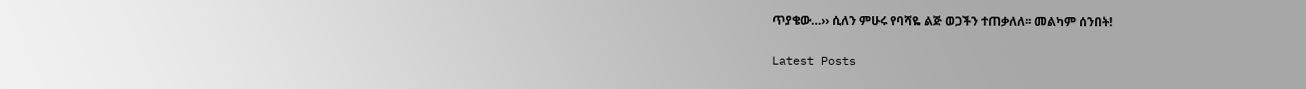ጥያቄው…›› ሲለን ምሁሩ የባሻዬ ልጅ ወጋችን ተጠቃለለ፡፡ መልካም ሰንበት!

Latest Posts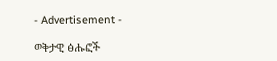- Advertisement -

ወቅታዊ ፅሑፎች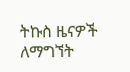ትኩስ ዜናዎች ለማግኘት